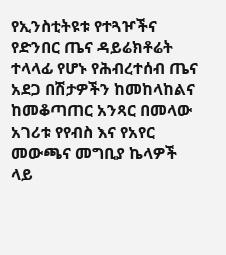የኢንስቲትዩቱ የተጓዦችና የድንበር ጤና ዳይሬክቶሬት ተላላፊ የሆኑ የሕብረተሰብ ጤና አደጋ በሽታዎችን ከመከላከልና ከመቆጣጠር አንጻር በመላው አገሪቱ የየብስ እና የአየር መውጫና መግቢያ ኬላዎች ላይ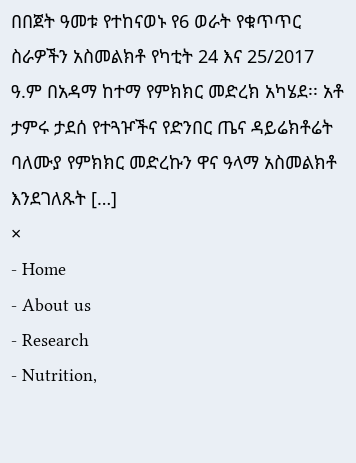በበጀት ዓመቱ የተከናወኑ የ6 ወራት የቁጥጥር ስራዎችን አስመልክቶ የካቲት 24 እና 25/2017 ዓ.ም በአዳማ ከተማ የምክክር መድረክ አካሄደ፡፡ አቶ ታምሩ ታደሰ የተጓዦችና የድንበር ጤና ዳይሬክቶሬት ባለሙያ የምክክር መድረኩን ዋና ዓላማ አስመልክቶ እንደገለጹት […]
×
- Home
- About us
- Research
- Nutrition,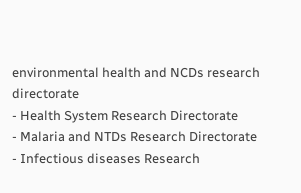environmental health and NCDs research directorate
- Health System Research Directorate
- Malaria and NTDs Research Directorate
- Infectious diseases Research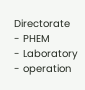Directorate
- PHEM
- Laboratory
- operation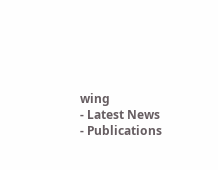wing
- Latest News
- Publications